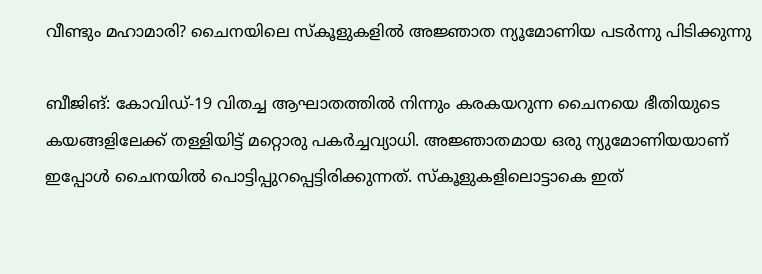വീണ്ടും മഹാമാരി? ചൈനയിലെ സ്കൂളുകളിൽ അജ്ഞാത ന്യൂമോണിയ പടർന്നു പിടിക്കുന്നു

ബീജിങ്: കോവിഡ്-19 വിതച്ച ആഘാതത്തിൽ നിന്നും കരകയറുന്ന ചൈനയെ ഭീതിയുടെ കയങ്ങളിലേക്ക് തള്ളിയിട്ട് മറ്റൊരു പകർച്ചവ്യാധി. അജ്ഞാതമായ ഒരു ന്യുമോണിയയാണ് ഇപ്പോൾ ചൈനയിൽ പൊട്ടിപ്പുറപ്പെട്ടിരിക്കുന്നത്. സ്കൂളുകളിലൊട്ടാകെ ഇത്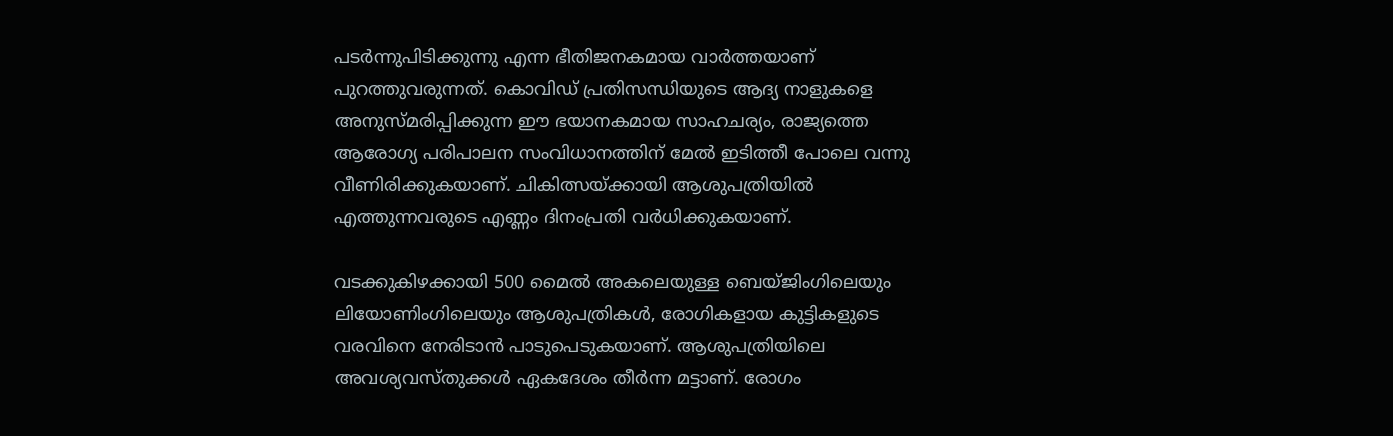പടർന്നുപിടിക്കുന്നു എന്ന ഭീതിജനകമായ വാർത്തയാണ് പുറത്തുവരുന്നത്. കൊവിഡ് പ്രതിസന്ധിയുടെ ആദ്യ നാളുകളെ അനുസ്മരിപ്പിക്കുന്ന ഈ ഭയാനകമായ സാഹചര്യം, രാജ്യത്തെ ആരോഗ്യ പരിപാലന സംവിധാനത്തിന് മേൽ ഇടിത്തീ പോലെ വന്നു വീണിരിക്കുകയാണ്. ചികിത്സയ്ക്കായി ആശുപത്രിയിൽ എത്തുന്നവരുടെ എണ്ണം ദിനംപ്രതി വർധിക്കുകയാണ്.

വടക്കുകിഴക്കായി 500 മൈൽ അകലെയുള്ള ബെയ്ജിംഗിലെയും ലിയോണിംഗിലെയും ആശുപത്രികൾ, രോഗികളായ കുട്ടികളുടെ വരവിനെ നേരിടാൻ പാടുപെടുകയാണ്. ആശുപത്രിയിലെ അവശ്യവസ്തുക്കൾ ഏകദേശം തീർന്ന മട്ടാണ്. രോഗം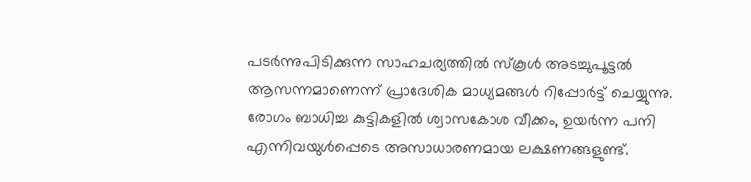പടർന്നുപിടിക്കുന്ന സാഹചര്യത്തിൽ സ്‌കൂൾ അടച്ചുപൂട്ടൽ ആസന്നമാണെന്ന് പ്രാദേശിക മാധ്യമങ്ങൾ റിപ്പോർട്ട് ചെയ്യുന്നു. രോഗം ബാധിച്ച കുട്ടികളിൽ ശ്വാസകോശ വീക്കം, ഉയർന്ന പനി എന്നിവയുൾപ്പെടെ അസാധാരണമായ ലക്ഷണങ്ങളുണ്ട്.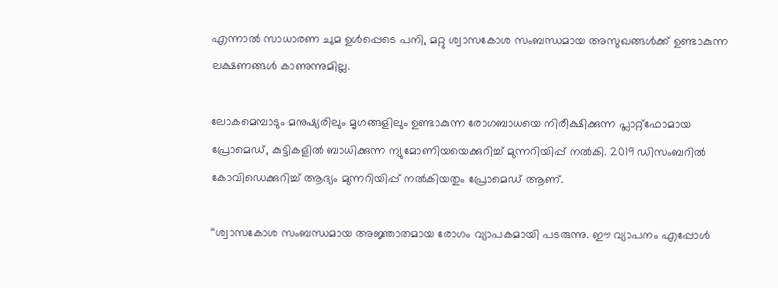എന്നാൽ സാധാരണ ചുമ ഉൾപ്പെടെ പനി, മറ്റു ശ്വാസകോശ സംബന്ധമായ അസുഖങ്ങൾക്ക് ഉണ്ടാകുന്ന ലക്ഷണങ്ങൾ കാണുന്നുമില്ല.

ലോകമെമ്പാടും മനുഷ്യരിലും മൃഗങ്ങളിലും ഉണ്ടാകുന്ന രോഗബാധയെ നിരീക്ഷിക്കുന്ന പ്ലാറ്റ്ഫോമായ പ്രോമെഡ്, കുട്ടികളിൽ ബാധിക്കുന്ന ന്യുമോണിയയെക്കുറിച്ച് മുന്നറിയിപ്പ് നൽകി. 2019 ഡിസംബറിൽ കോവിഡെക്കുറിച്ച് ആദ്യം മുന്നറിയിപ്പ് നൽകിയതും പ്രോമെഡ് ആണ്.

‘‘ശ്വാസകോശ സംബന്ധമായ അജ്ഞാതമായ രോഗം വ്യാപകമായി പടരുന്നു. ഈ വ്യാപനം എപ്പോൾ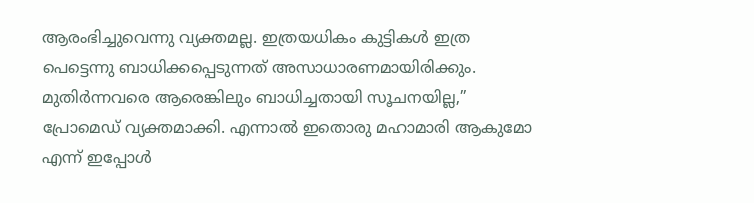ആരംഭിച്ചുവെന്നു വ്യക്തമല്ല. ഇത്രയധികം കുട്ടികൾ ഇത്ര പെട്ടെന്നു ബാധിക്കപ്പെടുന്നത് അസാധാരണമായിരിക്കും. മുതിർന്നവരെ ആരെങ്കിലും ബാധിച്ചതായി സൂചനയില്ല,’’ പ്രോമെഡ് വ്യക്തമാക്കി. എന്നാൽ ഇതൊരു മഹാമാരി ആകുമോ എന്ന് ഇപ്പോൾ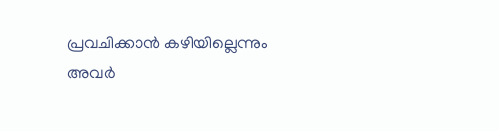പ്രവചിക്കാൻ കഴിയില്ലെന്നും അവർ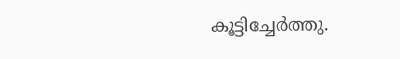കൂട്ടിച്ചേർത്തു.